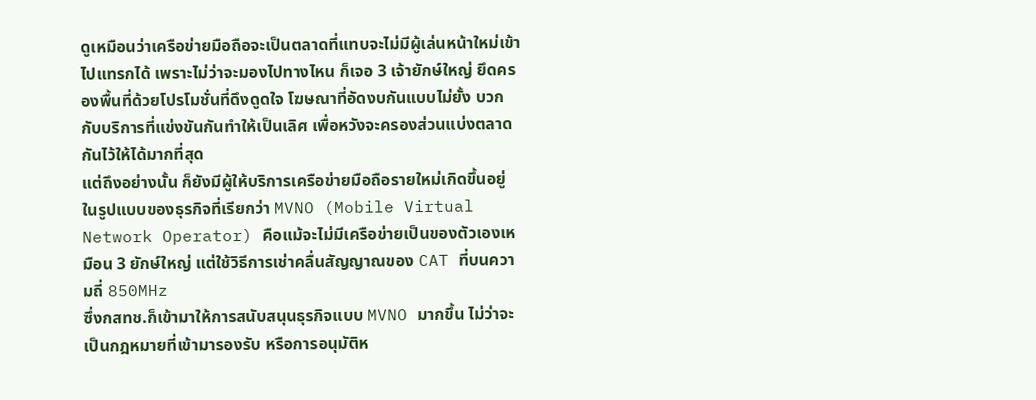ดูเหมือนว่าเครือข่ายมือถือจะเป็นตลาดที่แทบจะไม่มีผู้เล่นหน้าใหม่เข้าไปแทรกได้ เพราะไม่ว่าจะมองไปทางไหน ก็เจอ 3 เจ้ายักษ์ใหญ่ ยึดครองพื้นที่ด้วยโปรโมชั่นที่ดึงดูดใจ โฆษณาที่อัดงบกันแบบไม่ยั้ง บวกกับบริการที่แข่งขันกันทำให้เป็นเลิศ เพื่อหวังจะครองส่วนแบ่งตลาดกันไว้ให้ได้มากที่สุด
แต่ถึงอย่างนั้น ก็ยังมีผู้ให้บริการเครือข่ายมือถือรายใหม่เกิดขึ้นอยู่ ในรูปแบบของธุรกิจที่เรียกว่า MVNO (Mobile Virtual Network Operator) คือแม้จะไม่มีเครือข่ายเป็นของตัวเองเหมือน 3 ยักษ์ใหญ่ แต่ใช้วิธีการเช่าคลื่นสัญญาณของ CAT ที่บนความถี่ 850MHz
ซึ่งกสทช.ก็เข้ามาให้การสนับสนุนธุรกิจแบบ MVNO มากขึ้น ไม่ว่าจะเป็นกฎหมายที่เข้ามารองรับ หรือการอนุมัติห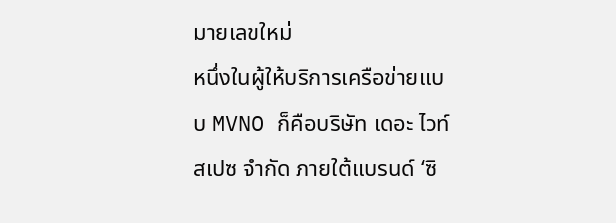มายเลขใหม่
หนึ่งในผู้ให้บริการเครือข่ายแบบ MVNO ก็คือบริษัท เดอะ ไวท์สเปซ จำกัด ภายใต้แบรนด์ ‘ซิ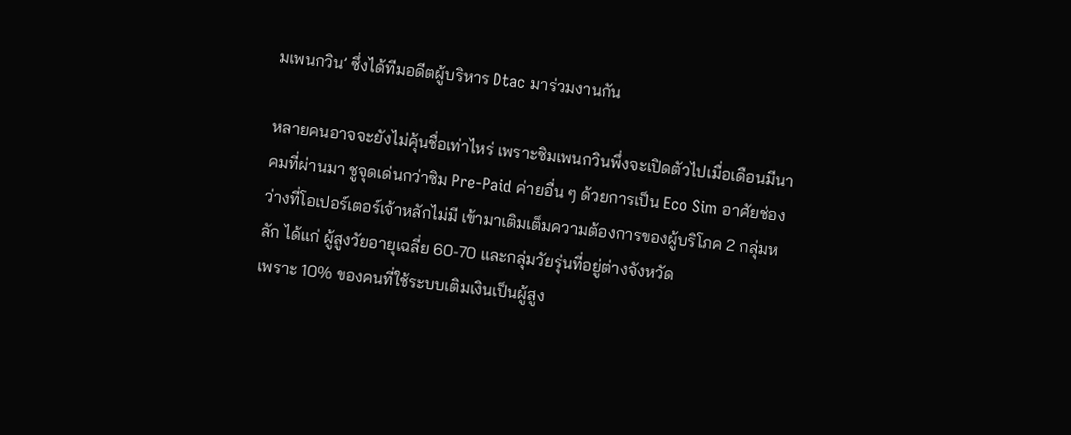มเพนกวิน’ ซึ่งได้ทีมอดีตผู้บริหาร Dtac มาร่วมงานกัน

หลายคนอาจจะยังไม่คุ้นชื่อเท่าไหร่ เพราะซิมเพนกวินพึ่งจะเปิดตัวไปเมื่อเดือนมีนาคมที่ผ่านมา ชูจุดเด่นกว่าซิม Pre-Paid ค่ายอื่น ๆ ด้วยการเป็น Eco Sim อาศัยช่องว่างที่โอเปอร์เตอร์เจ้าหลักไม่มี เข้ามาเติมเต็มความต้องการของผู้บริโภค 2 กลุ่มหลัก ได้แก่ ผู้สูงวัยอายุเฉลี่ย 60-70 และกลุ่มวัยรุ่นที่อยู่ต่างจังหวัด
เพราะ 10% ของคนที่ใช้ระบบเติมเงินเป็นผู้สูง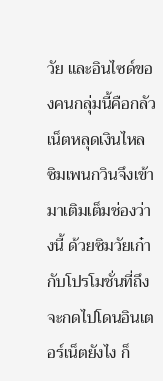วัย และอินไซด์ของคนกลุ่มนี้คือกลัวเน็ตหลุดเงินไหล ซิมเพนกวินจึงเข้ามาเติมเต็มช่องว่างนี้ ด้วยซิมวัยเก๋า กับโปรโมชั่นที่ถึงจะกดไปโดนอินเตอร์เน็ตยังไง ก็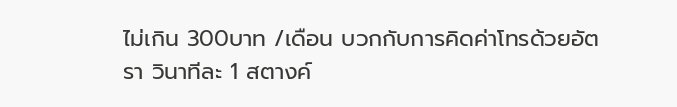ไม่เกิน 300บาท /เดือน บวกกับการคิดค่าโทรด้วยอัตรา วินาทีละ 1 สตางค์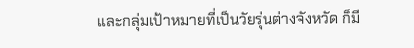และกลุ่มเป้าหมายที่เป็นวัยรุ่นต่างจังหวัด ก็มี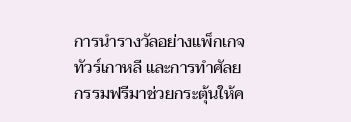การนำรางวัลอย่างแพ็กเกจทัวร์เกาหลี และการทำศัลยกรรมฟรีมาช่วยกระตุ้นให้ค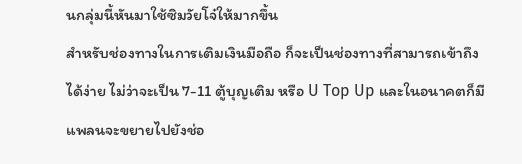นกลุ่มนี้หันมาใช้ซิมวัยโจ๋ให้มากขึ้น
สำหรับช่องทางในการเติมเงินมือถือ ก็จะเป็นช่องทางที่สามารถเข้าถึงได้ง่าย ไม่ว่าจะเป็น 7-11 ตู้บุญเติม หรือ U Top Up และในอนาคตก็มีแพลนจะขยายไปยังช่อ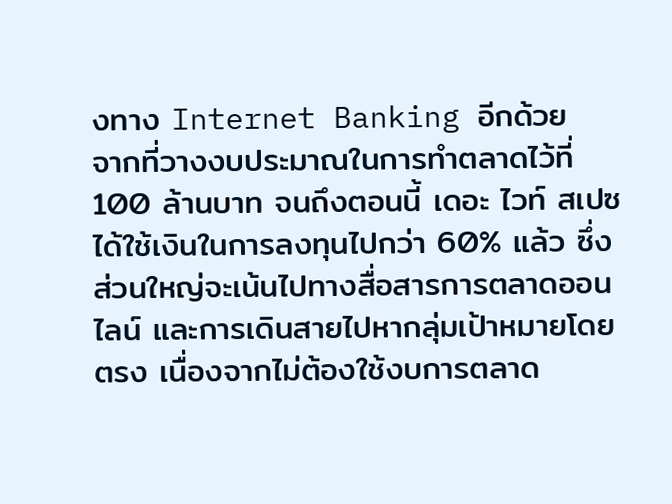งทาง Internet Banking อีกด้วย
จากที่วางงบประมาณในการทำตลาดไว้ที่ 100 ล้านบาท จนถึงตอนนี้ เดอะ ไวท์ สเปซ ได้ใช้เงินในการลงทุนไปกว่า 60% แล้ว ซึ่งส่วนใหญ่จะเน้นไปทางสื่อสารการตลาดออนไลน์ และการเดินสายไปหากลุ่มเป้าหมายโดยตรง เนื่องจากไม่ต้องใช้งบการตลาด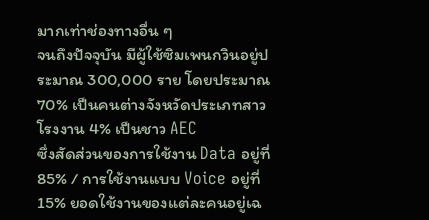มากเท่าช่องทางอื่น ๆ
จนถึงปัจจุบัน มีผู้ใช้ซิมเพนกวินอยู่ประมาณ 300,000 ราย โดยประมาณ 70% เป็นคนต่างจังหวัดประเภทสาวโรงงาน 4% เป็นชาว AEC
ซึ่งสัดส่วนของการใช้งาน Data อยู่ที่ 85% / การใช้งานแบบ Voice อยู่ที่ 15% ยอดใช้งานของแต่ละคนอยู่เฉ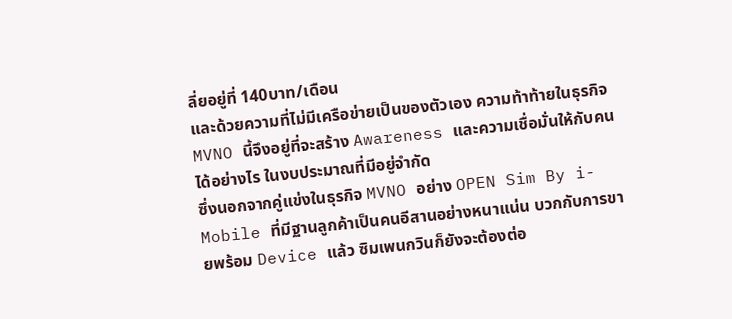ลี่ยอยู่ที่ 140บาท/เดือน
และด้วยความที่ไม่มีเครือข่ายเป็นของตัวเอง ความท้าท้ายในธุรกิจ MVNO นี้จึงอยู่ที่จะสร้าง Awareness และความเชื่อมั่นให้กับคนได้อย่างไร ในงบประมาณที่มีอยู่จำกัด
ซึ่งนอกจากคู่แข่งในธุรกิจ MVNO อย่าง OPEN Sim By i-Mobile ที่มีฐานลูกค้าเป็นคนอีสานอย่างหนาแน่น บวกกับการขายพร้อม Device แล้ว ซิมเพนกวินก็ยังจะต้องต่อ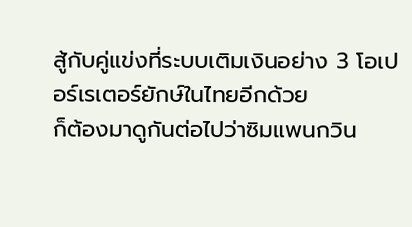สู้กับคู่แข่งที่ระบบเติมเงินอย่าง 3 โอเปอร์เรเตอร์ยักษ์ในไทยอีกด้วย
ก็ต้องมาดูกันต่อไปว่าซิมแพนกวิน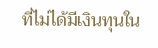ที่ไม่ได้มีเงินทุนใน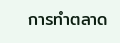การทำตลาด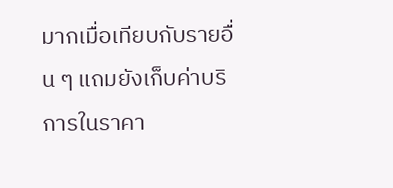มากเมื่อเทียบกับรายอื่น ๆ แถมยังเก็บค่าบริการในราคา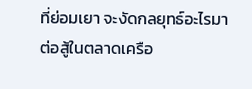ที่ย่อมเยา จะงัดกลยุทธ์อะไรมาต่อสู้ในตลาดเครือ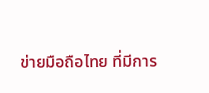ข่ายมือถือไทย ที่มีการ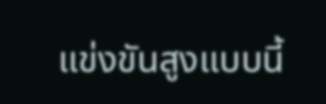แข่งขันสูงแบบนี้